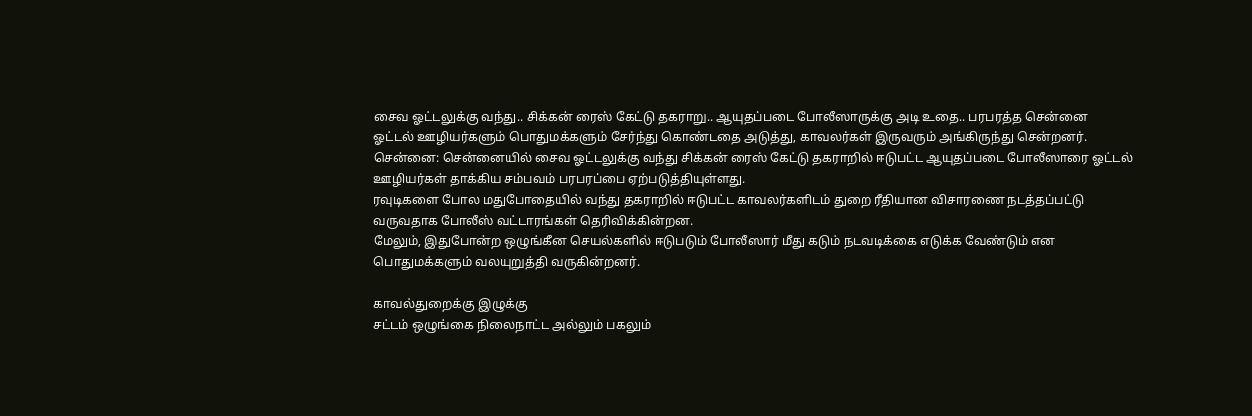சைவ ஓட்டலுக்கு வந்து.. சிக்கன் ரைஸ் கேட்டு தகராறு.. ஆயுதப்படை போலீஸாருக்கு அடி உதை.. பரபரத்த சென்னை
ஓட்டல் ஊழியர்களும் பொதுமக்களும் சேர்ந்து கொண்டதை அடுத்து, காவலர்கள் இருவரும் அங்கிருந்து சென்றனர்.
சென்னை: சென்னையில் சைவ ஓட்டலுக்கு வந்து சிக்கன் ரைஸ் கேட்டு தகராறில் ஈடுபட்ட ஆயுதப்படை போலீஸாரை ஓட்டல் ஊழியர்கள் தாக்கிய சம்பவம் பரபரப்பை ஏற்படுத்தியுள்ளது.
ரவுடிகளை போல மதுபோதையில் வந்து தகராறில் ஈடுபட்ட காவலர்களிடம் துறை ரீதியான விசாரணை நடத்தப்பட்டு வருவதாக போலீஸ் வட்டாரங்கள் தெரிவிக்கின்றன.
மேலும், இதுபோன்ற ஒழுங்கீன செயல்களில் ஈடுபடும் போலீஸார் மீது கடும் நடவடிக்கை எடுக்க வேண்டும் என பொதுமக்களும் வலயுறுத்தி வருகின்றனர்.

காவல்துறைக்கு இழுக்கு
சட்டம் ஒழுங்கை நிலைநாட்ட அல்லும் பகலும்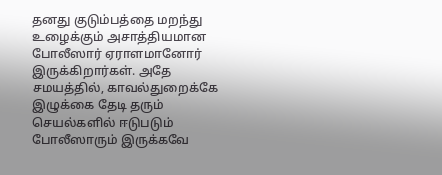தனது குடும்பத்தை மறந்து உழைக்கும் அசாத்தியமான போலீஸார் ஏராளமானோர் இருக்கிறார்கள். அதே சமயத்தில், காவல்துறைக்கே இழுக்கை தேடி தரும் செயல்களில் ஈடுபடும் போலீஸாரும் இருக்கவே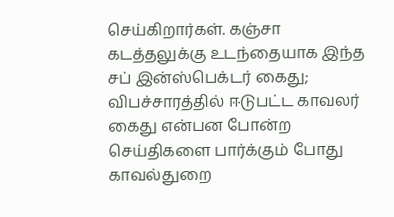செய்கிறார்கள். கஞ்சா கடத்தலுக்கு உடந்தையாக இந்த சப் இன்ஸ்பெக்டர் கைது; விபச்சாரத்தில் ஈடுபட்ட காவலர் கைது என்பன போன்ற செய்திகளை பார்க்கும் போது காவல்துறை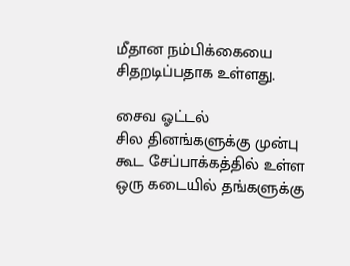மீதான நம்பிக்கையை சிதறடிப்பதாக உள்ளது.

சைவ ஓட்டல்
சில தினங்களுக்கு முன்பு கூட சேப்பாக்கத்தில் உள்ள ஒரு கடையில் தங்களுக்கு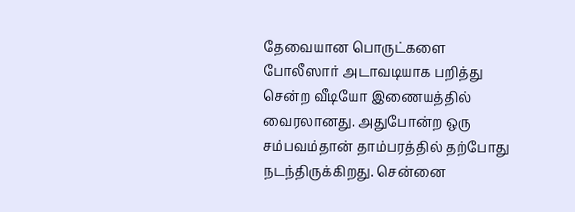தேவையான பொருட்களை போலீஸார் அடாவடியாக பறித்து சென்ற வீடியோ இணையத்தில் வைரலானது. அதுபோன்ற ஒரு சம்பவம்தான் தாம்பரத்தில் தற்போது நடந்திருக்கிறது. சென்னை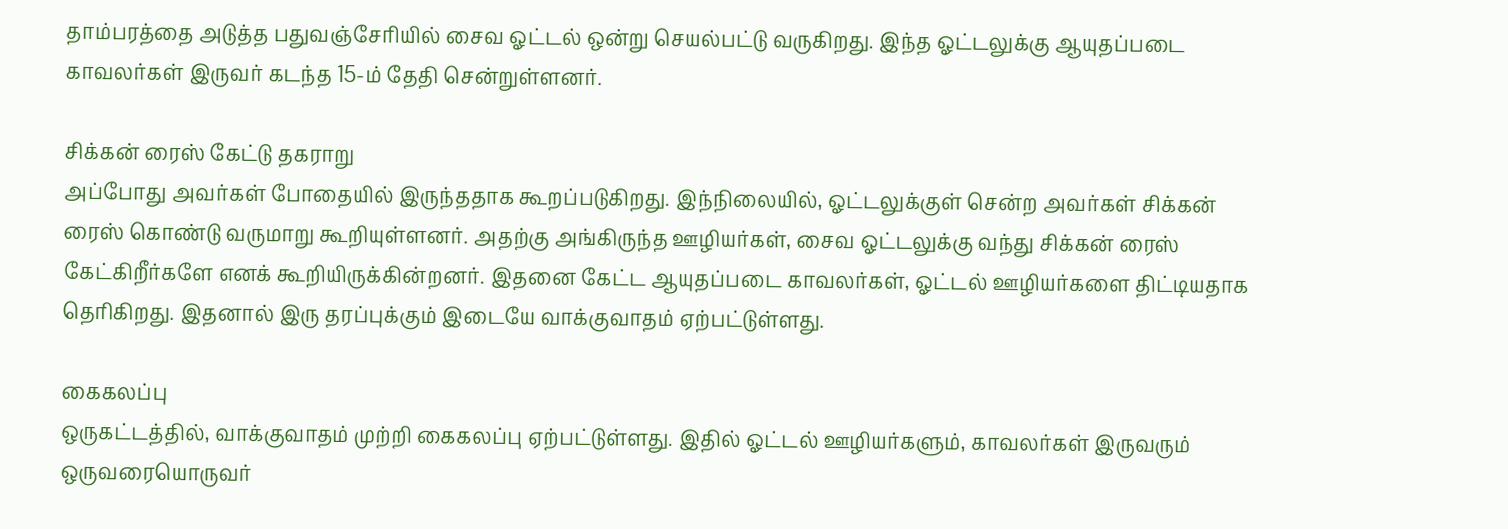தாம்பரத்தை அடுத்த பதுவஞ்சேரியில் சைவ ஓட்டல் ஒன்று செயல்பட்டு வருகிறது. இந்த ஓட்டலுக்கு ஆயுதப்படை காவலர்கள் இருவர் கடந்த 15-ம் தேதி சென்றுள்ளனர்.

சிக்கன் ரைஸ் கேட்டு தகராறு
அப்போது அவர்கள் போதையில் இருந்ததாக கூறப்படுகிறது. இந்நிலையில், ஓட்டலுக்குள் சென்ற அவர்கள் சிக்கன் ரைஸ் கொண்டு வருமாறு கூறியுள்ளனர். அதற்கு அங்கிருந்த ஊழியர்கள், சைவ ஓட்டலுக்கு வந்து சிக்கன் ரைஸ் கேட்கிறீர்களே எனக் கூறியிருக்கின்றனர். இதனை கேட்ட ஆயுதப்படை காவலர்கள், ஓட்டல் ஊழியர்களை திட்டியதாக தெரிகிறது. இதனால் இரு தரப்புக்கும் இடையே வாக்குவாதம் ஏற்பட்டுள்ளது.

கைகலப்பு
ஒருகட்டத்தில், வாக்குவாதம் முற்றி கைகலப்பு ஏற்பட்டுள்ளது. இதில் ஓட்டல் ஊழியர்களும், காவலர்கள் இருவரும் ஒருவரையொருவர்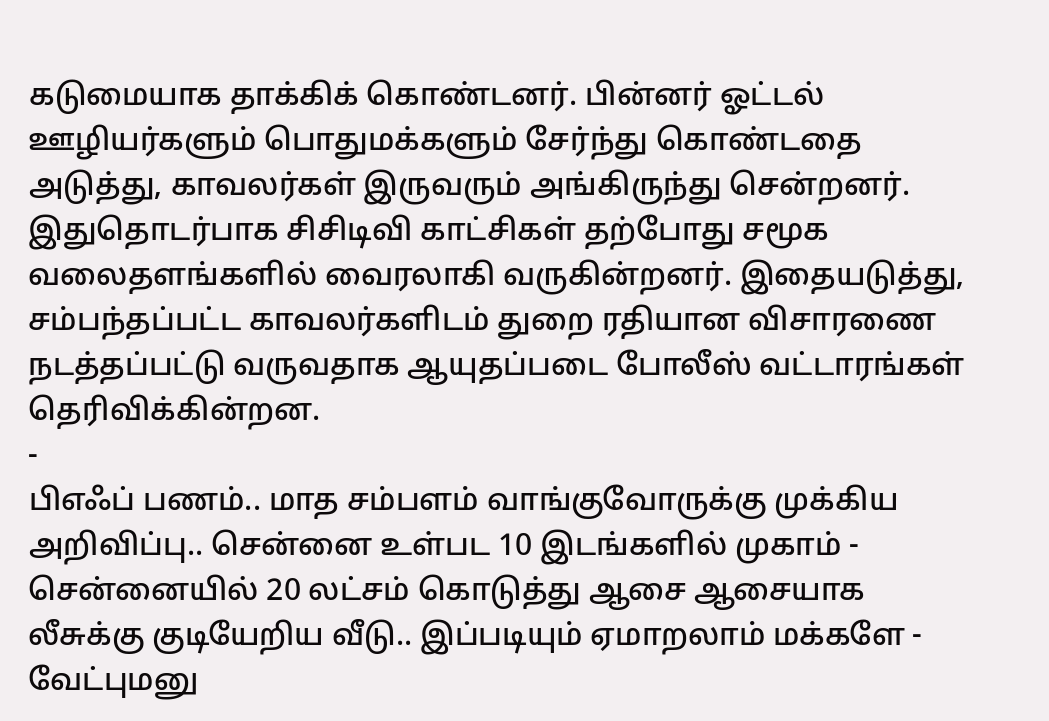கடுமையாக தாக்கிக் கொண்டனர். பின்னர் ஓட்டல் ஊழியர்களும் பொதுமக்களும் சேர்ந்து கொண்டதை அடுத்து, காவலர்கள் இருவரும் அங்கிருந்து சென்றனர். இதுதொடர்பாக சிசிடிவி காட்சிகள் தற்போது சமூக வலைதளங்களில் வைரலாகி வருகின்றனர். இதையடுத்து, சம்பந்தப்பட்ட காவலர்களிடம் துறை ரதியான விசாரணை நடத்தப்பட்டு வருவதாக ஆயுதப்படை போலீஸ் வட்டாரங்கள் தெரிவிக்கின்றன.
-
பிஎஃப் பணம்.. மாத சம்பளம் வாங்குவோருக்கு முக்கிய அறிவிப்பு.. சென்னை உள்பட 10 இடங்களில் முகாம் -
சென்னையில் 20 லட்சம் கொடுத்து ஆசை ஆசையாக லீசுக்கு குடியேறிய வீடு.. இப்படியும் ஏமாறலாம் மக்களே -
வேட்புமனு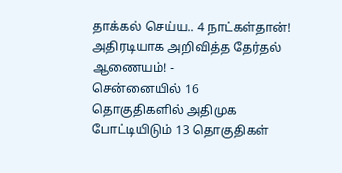தாக்கல் செய்ய.. 4 நாட்கள்தான்! அதிரடியாக அறிவித்த தேர்தல் ஆணையம்! -
சென்னையில் 16 தொகுதிகளில் அதிமுக போட்டியிடும் 13 தொகுதிகள்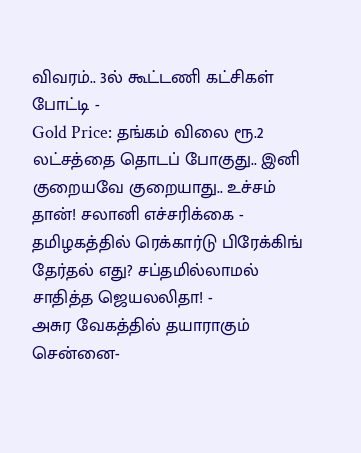விவரம்.. 3ல் கூட்டணி கட்சிகள் போட்டி -
Gold Price: தங்கம் விலை ரூ.2 லட்சத்தை தொடப் போகுது.. இனி குறையவே குறையாது.. உச்சம் தான்! சலானி எச்சரிக்கை -
தமிழகத்தில் ரெக்கார்டு பிரேக்கிங் தேர்தல் எது? சப்தமில்லாமல் சாதித்த ஜெயலலிதா! -
அசுர வேகத்தில் தயாராகும் சென்னை-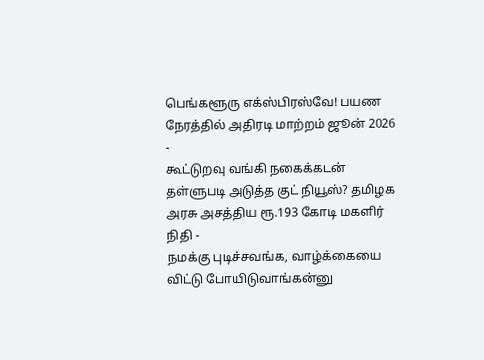பெங்களூரு எக்ஸ்பிரஸ்வே! பயண நேரத்தில் அதிரடி மாற்றம் ஜூன் 2026 -
கூட்டுறவு வங்கி நகைக்கடன் தள்ளுபடி அடுத்த குட் நியூஸ்? தமிழக அரசு அசத்திய ரூ.193 கோடி மகளிர் நிதி -
நமக்கு புடிச்சவங்க, வாழ்க்கையை விட்டு போயிடுவாங்கன்னு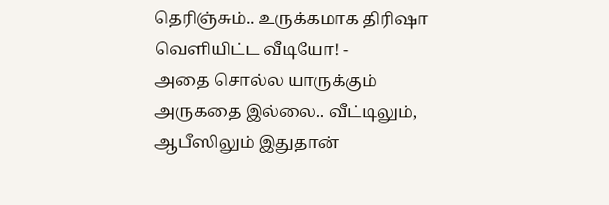தெரிஞ்சும்.. உருக்கமாக திரிஷா வெளியிட்ட வீடியோ! -
அதை சொல்ல யாருக்கும் அருகதை இல்லை.. வீட்டிலும், ஆபீஸிலும் இதுதான்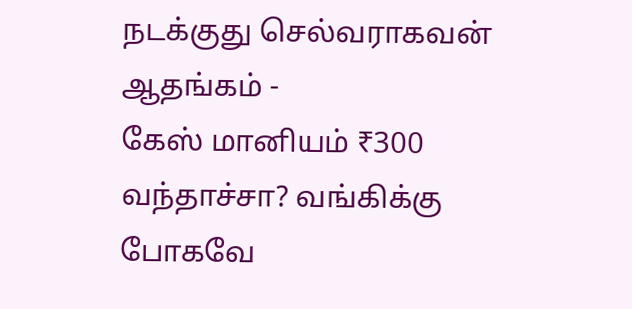நடக்குது செல்வராகவன் ஆதங்கம் -
கேஸ் மானியம் ₹300 வந்தாச்சா? வங்கிக்கு போகவே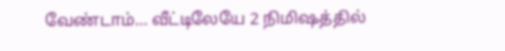வேண்டாம்… வீட்டிலேயே 2 நிமிஷத்தில்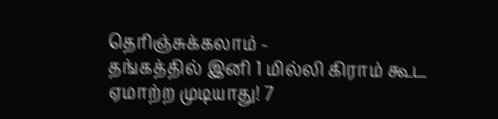தெரிஞ்சுக்கலாம் -
தங்கத்தில் இனி 1 மில்லி கிராம் கூட ஏமாற்ற முடியாது! 7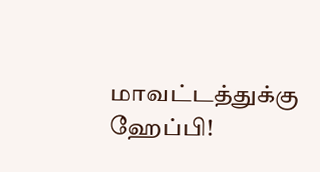மாவட்டத்துக்கு ஹேப்பி!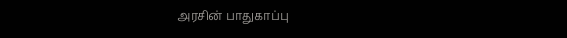அரசின் பாதுகாப்பு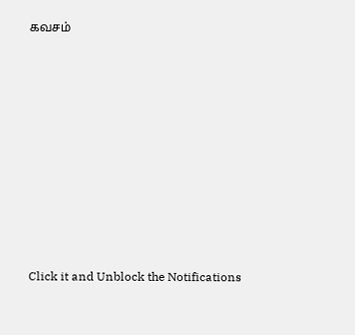கவசம்












Click it and Unblock the Notifications